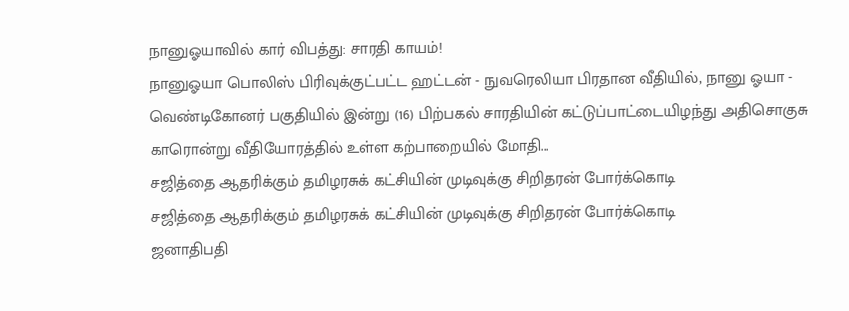நானுஓயாவில் கார் விபத்து: சாரதி காயம்!
நானுஓயா பொலிஸ் பிரிவுக்குட்பட்ட ஹட்டன் - நுவரெலியா பிரதான வீதியில், நானு ஓயா - வெண்டிகோனர் பகுதியில் இன்று (16) பிற்பகல் சாரதியின் கட்டுப்பாட்டையிழந்து அதிசொகுசு காரொன்று வீதியோரத்தில் உள்ள கற்பாறையில் மோதி...
சஜித்தை ஆதரிக்கும் தமிழரசுக் கட்சியின் முடிவுக்கு சிறிதரன் போர்க்கொடி
சஜித்தை ஆதரிக்கும் தமிழரசுக் கட்சியின் முடிவுக்கு சிறிதரன் போர்க்கொடி
ஜனாதிபதி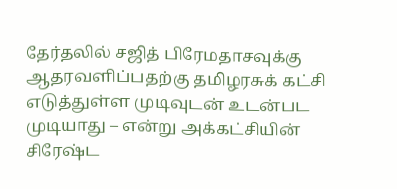தேர்தலில் சஜித் பிரேமதாசவுக்கு ஆதரவளிப்பதற்கு தமிழரசுக் கட்சி எடுத்துள்ள முடிவுடன் உடன்பட முடியாது – என்று அக்கட்சியின் சிரேஷ்ட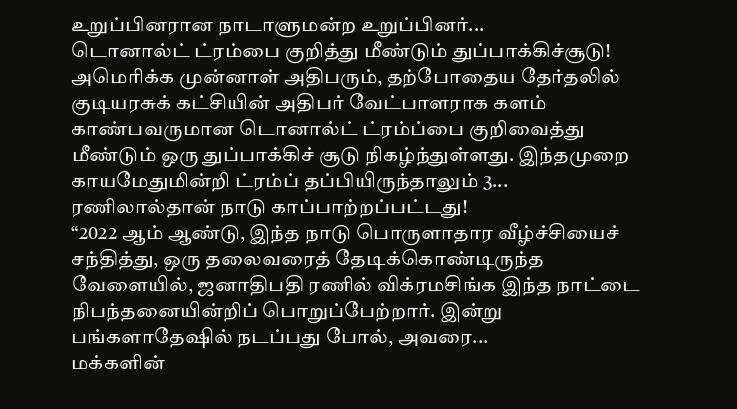உறுப்பினரான நாடாளுமன்ற உறுப்பினர்...
டொனால்ட் ட்ரம்பை குறித்து மீண்டும் துப்பாக்கிச்சூடு!
அமெரிக்க முன்னாள் அதிபரும், தற்போதைய தேர்தலில் குடியரசுக் கட்சியின் அதிபர் வேட்பாளராக களம் காண்பவருமான டொனால்ட் ட்ரம்ப்பை குறிவைத்து மீண்டும் ஒரு துப்பாக்கிச் சூடு நிகழ்ந்துள்ளது. இந்தமுறை காயமேதுமின்றி ட்ரம்ப் தப்பியிருந்தாலும் 3...
ரணிலால்தான் நாடு காப்பாற்றப்பட்டது!
“2022 ஆம் ஆண்டு, இந்த நாடு பொருளாதார வீழ்ச்சியைச் சந்தித்து, ஒரு தலைவரைத் தேடிக்கொண்டிருந்த வேளையில், ஜனாதிபதி ரணில் விக்ரமசிங்க இந்த நாட்டை நிபந்தனையின்றிப் பொறுப்பேற்றார். இன்று பங்களாதேஷில் நடப்பது போல், அவரை...
மக்களின்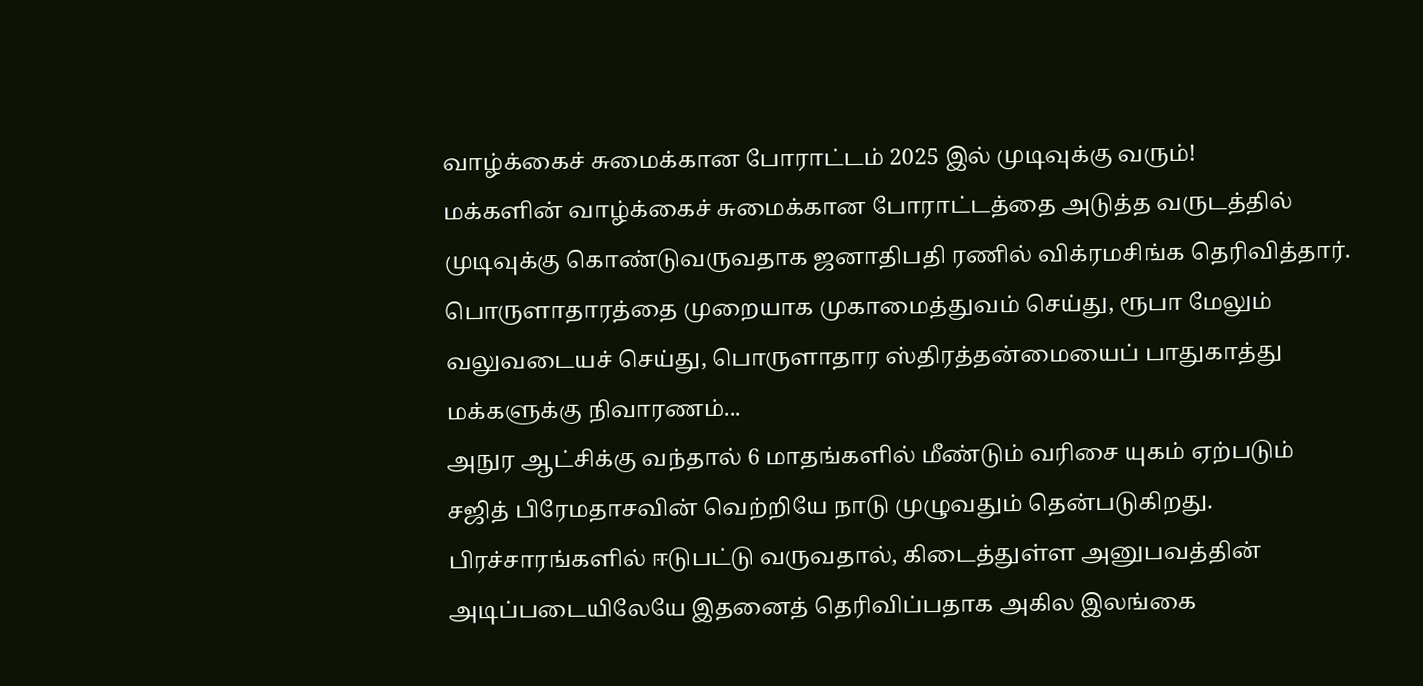வாழ்க்கைச் சுமைக்கான போராட்டம் 2025 இல் முடிவுக்கு வரும்!
மக்களின் வாழ்க்கைச் சுமைக்கான போராட்டத்தை அடுத்த வருடத்தில் முடிவுக்கு கொண்டுவருவதாக ஜனாதிபதி ரணில் விக்ரமசிங்க தெரிவித்தார்.
பொருளாதாரத்தை முறையாக முகாமைத்துவம் செய்து, ரூபா மேலும் வலுவடையச் செய்து, பொருளாதார ஸ்திரத்தன்மையைப் பாதுகாத்து மக்களுக்கு நிவாரணம்...
அநுர ஆட்சிக்கு வந்தால் 6 மாதங்களில் மீண்டும் வரிசை யுகம் ஏற்படும்
சஜித் பிரேமதாசவின் வெற்றியே நாடு முழுவதும் தென்படுகிறது. பிரச்சாரங்களில் ஈடுபட்டு வருவதால், கிடைத்துள்ள அனுபவத்தின் அடிப்படையிலேயே இதனைத் தெரிவிப்பதாக அகில இலங்கை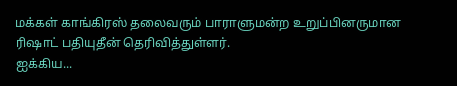மக்கள் காங்கிரஸ் தலைவரும் பாராளுமன்ற உறுப்பினருமான ரிஷாட் பதியுதீன் தெரிவித்துள்ளர்.
ஐக்கிய...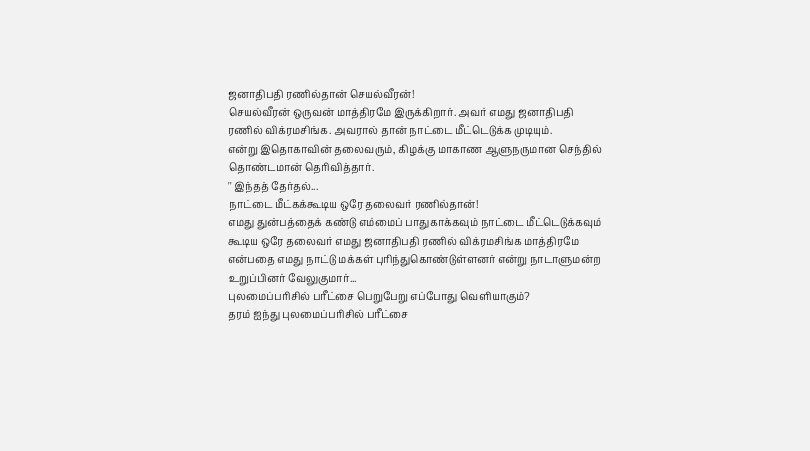ஜனாதிபதி ரணில்தான் செயல்வீரன்!
செயல்வீரன் ஒருவன் மாத்திரமே இருக்கிறார். அவர் எமது ஜனாதிபதி ரணில் விக்ரமசிங்க. அவரால் தான் நாட்டை மீட்டெடுக்க முடியும்.
என்று இதொகாவின் தலைவரும், கிழக்கு மாகாண ஆளுநருமான செந்தில் தொண்டமான் தெரிவித்தார்.
'' இந்தத் தேர்தல்...
நாட்டை மீட்கக்கூடிய ஒரே தலைவர் ரணில்தான்!
எமது துன்பத்தைக் கண்டு எம்மைப் பாதுகாக்கவும் நாட்டை மீட்டெடுக்கவும் கூடிய ஒரே தலைவர் எமது ஜனாதிபதி ரணில் விக்ரமசிங்க மாத்திரமே என்பதை எமது நாட்டு மக்கள் புரிந்துகொண்டுள்ளனர் என்று நாடாளுமன்ற உறுப்பினர் வேலுகுமார்...
புலமைப்பரிசில் பரீட்சை பெறுபேறு எப்போது வெளியாகும்?
தரம் ஐந்து புலமைப்பரிசில் பரீட்சை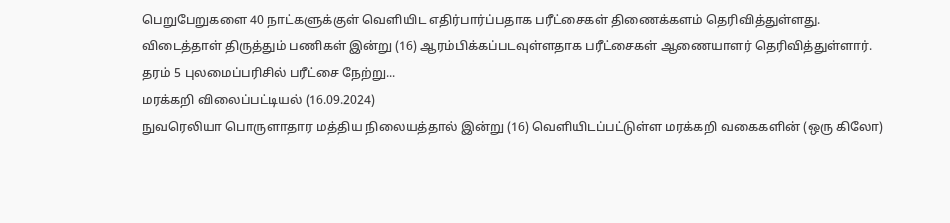பெறுபேறுகளை 40 நாட்களுக்குள் வெளியிட எதிர்பார்ப்பதாக பரீட்சைகள் திணைக்களம் தெரிவித்துள்ளது.
விடைத்தாள் திருத்தும் பணிகள் இன்று (16) ஆரம்பிக்கப்படவுள்ளதாக பரீட்சைகள் ஆணையாளர் தெரிவித்துள்ளார்.
தரம் 5 புலமைப்பரிசில் பரீட்சை நேற்று...
மரக்கறி விலைப்பட்டியல் (16.09.2024)
நுவரெலியா பொருளாதார மத்திய நிலையத்தால் இன்று (16) வெளியிடப்பட்டுள்ள மரக்கறி வகைகளின் (ஒரு கிலோ)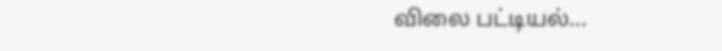விலை பட்டியல்...